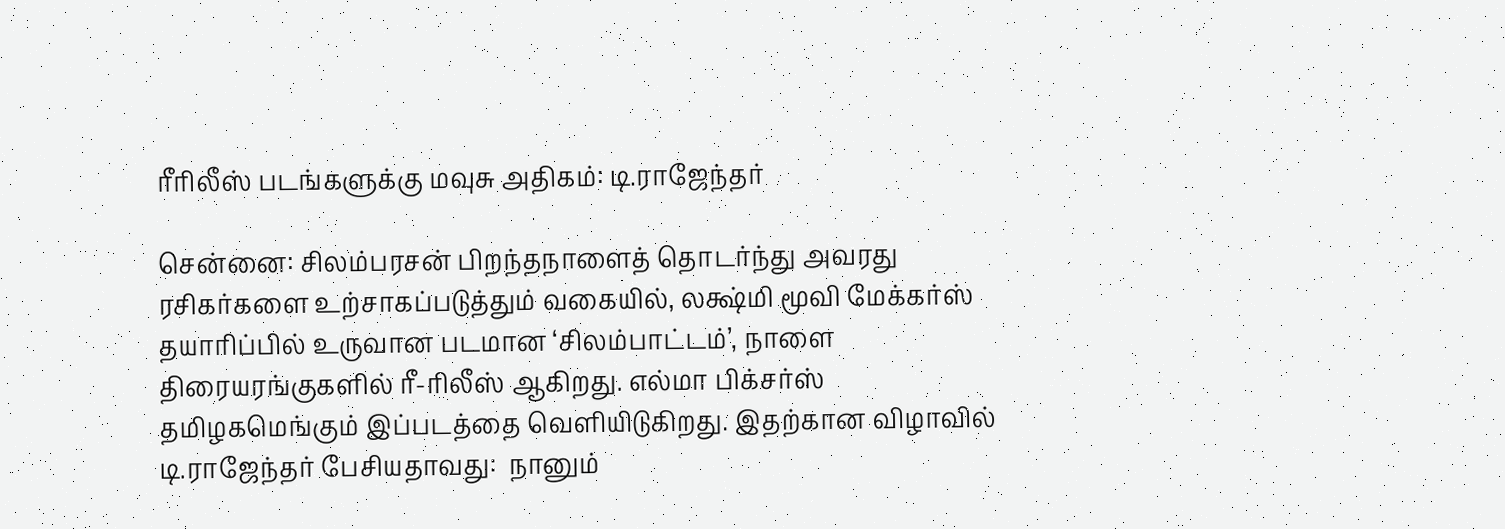ரீரிலீஸ் படங்களுக்கு மவுசு அதிகம்: டி.ராஜேந்தர்

சென்னை: சிலம்பரசன் பிறந்தநாளைத் தொடர்ந்து அவரது ரசிகர்களை உற்சாகப்படுத்தும் வகையில், லக்ஷ்மி மூவி மேக்கர்ஸ் தயாரிப்பில் உருவான படமான ‘சிலம்பாட்டம்’, நாளை திரையரங்குகளில் ரீ-ரிலீஸ் ஆகிறது. எல்மா பிக்சர்ஸ் தமிழகமெங்கும் இப்படத்தை வெளியிடுகிறது. இதற்கான விழாவில் டி.ராஜேந்தர் பேசியதாவது:  நானும்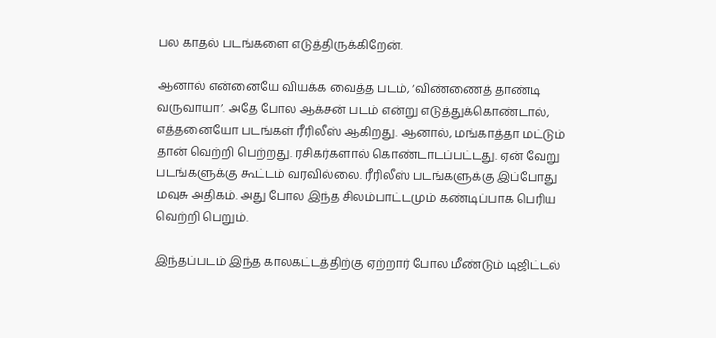பல காதல் படங்களை எடுத்திருக்கிறேன்.

ஆனால் என்னையே வியக்க வைத்த படம், ‘விண்ணைத் தாண்டி வருவாயா’. அதே போல ஆக்சன் படம் என்று எடுத்துக்கொண்டால், எத்தனையோ படங்கள் ரீரிலீஸ் ஆகிறது. ஆனால், மங்காத்தா மட்டும் தான் வெற்றி பெற்றது. ரசிகர்களால் கொண்டாடப்பட்டது. ஏன் வேறு படங்களுக்கு கூட்டம் வரவில்லை. ரீரிலீஸ் படங்களுக்கு இப்போது மவுசு அதிகம். அது போல இந்த சிலம்பாட்டமும் கண்டிப்பாக பெரிய வெற்றி பெறும்.

இந்தப்படம் இந்த காலகட்டத்திற்கு ஏற்றார் போல மீண்டும் டிஜிட்டல்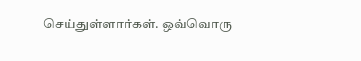செய்துள்ளார்கள். ஒவ்வொரு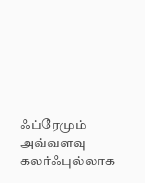ஃப்ரேமும் அவ்வளவு கலர்ஃபுல்லாக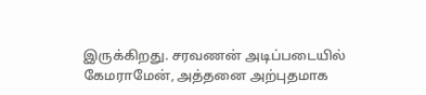இருக்கிறது. சரவணன் அடிப்படையில் கேமராமேன், அத்தனை அற்புதமாக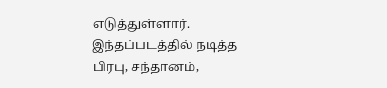எடுத்துள்ளார். இந்தப்படத்தில் நடித்த பிரபு, சந்தானம்,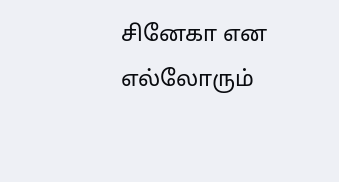சினேகா என எல்லோரும்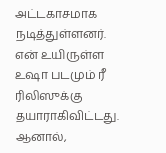அட்டகாசமாக நடித்துள்ளனர். என் உயிருள்ள உஷா படமும் ரீ ரிலிஸுக்கு தயாராகிவிட்டது. ஆனால்,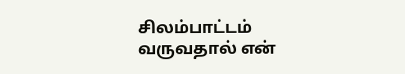சிலம்பாட்டம் வருவதால் என்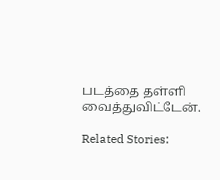படத்தை தள்ளி வைத்துவிட்டேன்.

Related Stories: